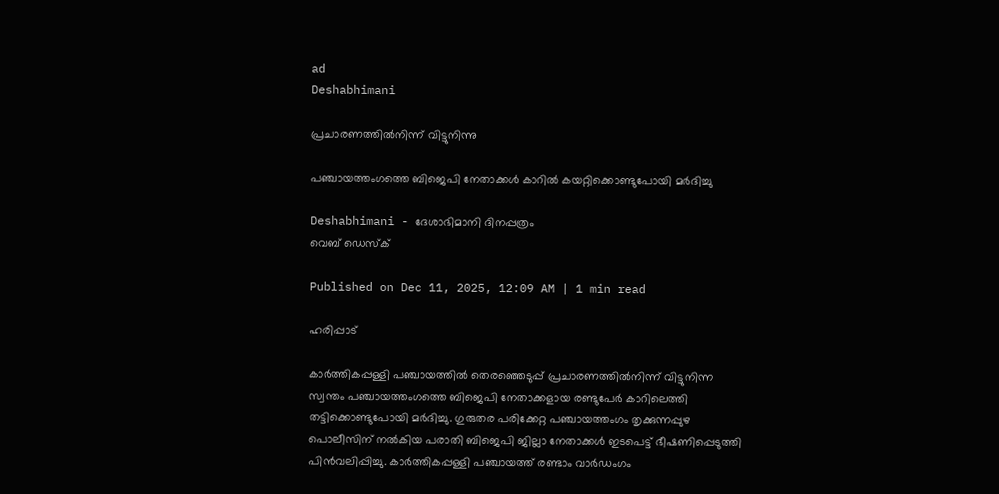ad
Deshabhimani

പ്രചാരണത്തിൽനിന്ന്‌ വിട്ടുനിന്നു

പഞ്ചായത്തംഗത്തെ ബിജെപി നേതാക്കൾ കാറിൽ കയറ്റിക്കൊണ്ടുപോയി മർദിച്ചു

Deshabhimani - ദേശാഭിമാനി ദിനപ്പത്രം
വെബ് ഡെസ്ക്

Published on Dec 11, 2025, 12:09 AM | 1 min read

ഹരിപ്പാട്

കാർത്തികപ്പള്ളി പഞ്ചായത്തിൽ തെരഞ്ഞെടുപ്പ് പ്രചാരണത്തിൽനിന്ന് വിട്ടുനിന്ന സ്വന്തം പഞ്ചായത്തംഗത്തെ ബിജെപി നേതാക്കളായ രണ്ടുപേർ കാറിലെത്തി തട്ടിക്കൊണ്ടുപോയി മർദിച്ചു. ഗുരുതര പരിക്കേറ്റ പഞ്ചായത്തംഗം തൃക്കുന്നപ്പുഴ പൊലീസിന്‌ നൽകിയ പരാതി ബിജെപി ജില്ലാ നേതാക്കൾ ഇടപെട്ട്‌ ഭീഷണിപ്പെടുത്തി പിൻവലിപ്പിച്ചു. കാർത്തികപ്പള്ളി പഞ്ചായത്ത് രണ്ടാം വാർഡംഗം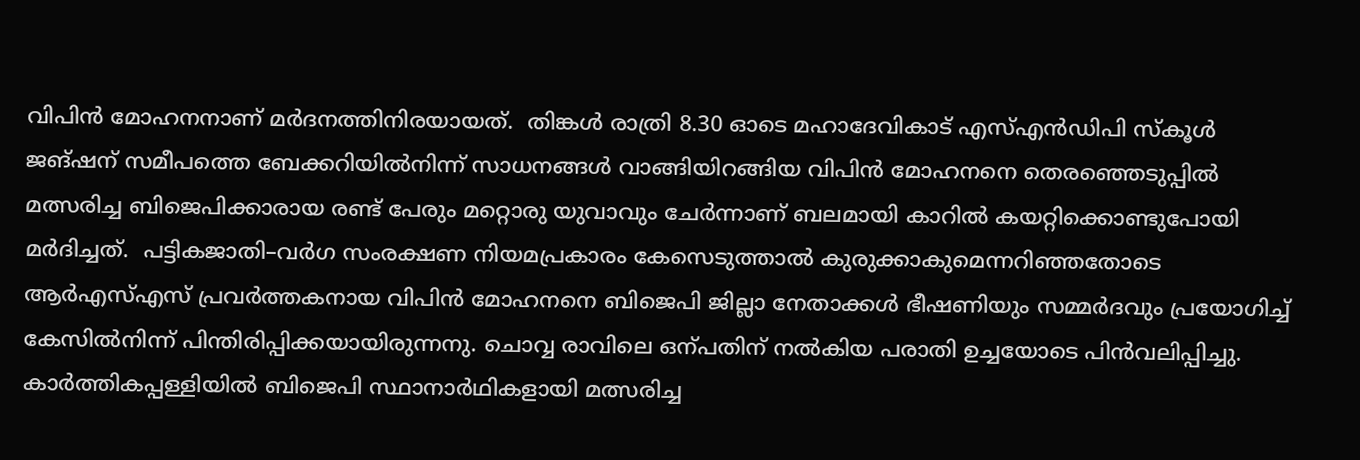വിപിൻ മോഹനനാണ് മർദനത്തിനിരയായത്.  തിങ്കൾ രാത്രി 8.30 ഓടെ മഹാദേവികാട് എസ്എൻഡിപി സ്‌കൂൾ ജങ്ഷന്‌ സമീപത്തെ ബേക്കറിയിൽനിന്ന് സാധനങ്ങൾ വാങ്ങിയിറങ്ങിയ വിപിൻ മോഹനനെ തെരഞ്ഞെടുപ്പിൽ മത്സരിച്ച ബിജെപിക്കാരായ രണ്ട്‌ പേരും മറ്റൊരു യുവാവും ചേർന്നാണ് ബലമായി കാറിൽ കയറ്റിക്കൊണ്ടുപോയി മർദിച്ചത്.  പട്ടികജാതി–വർഗ സംരക്ഷണ നിയമപ്രകാരം കേസെടുത്താൽ കുരുക്കാകുമെന്നറിഞ്ഞതോടെ ആർഎസ്‌എസ്‌ പ്രവർത്തകനായ വിപിൻ മോഹനനെ ബിജെപി ജില്ലാ നേതാക്കൾ ഭീഷണിയും സമ്മർദവും പ്രയോഗിച്ച്‌ കേസിൽനിന്ന്‌ പിന്തിരിപ്പിക്കയായിരുന്നനു. ചൊവ്വ രാവിലെ ഒന്പതിന് നൽകിയ പരാതി ഉച്ചയോടെ പിൻവലിപ്പിച്ചു. കാർത്തികപ്പള്ളിയിൽ ബിജെപി സ്ഥാനാർഥികളായി മത്സരിച്ച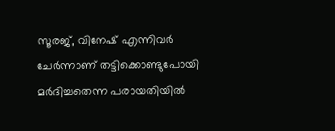സൂരജ്, വിനേഷ് എന്നിവർ ചേർന്നാണ് തട്ടിക്കൊണ്ടുപോയി മർദിച്ചതെന്ന പരായതിയിൽ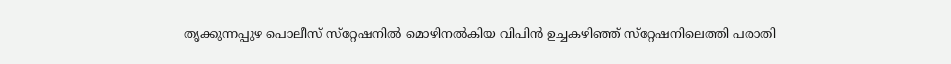തൃക്കുന്നപ്പുഴ പൊലീസ് സ്‌റ്റേഷനിൽ മൊഴിനൽകിയ വിപിൻ ഉച്ചകഴിഞ്ഞ് സ്‌റ്റേഷനിലെത്തി പരാതി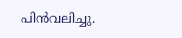പിൻവലിച്ചു.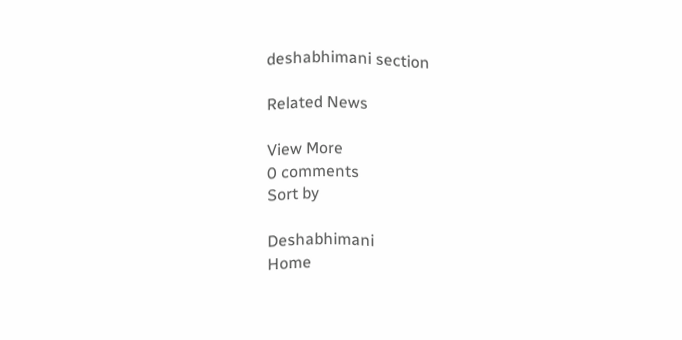deshabhimani section

Related News

View More
0 comments
Sort by

Deshabhimani
Home